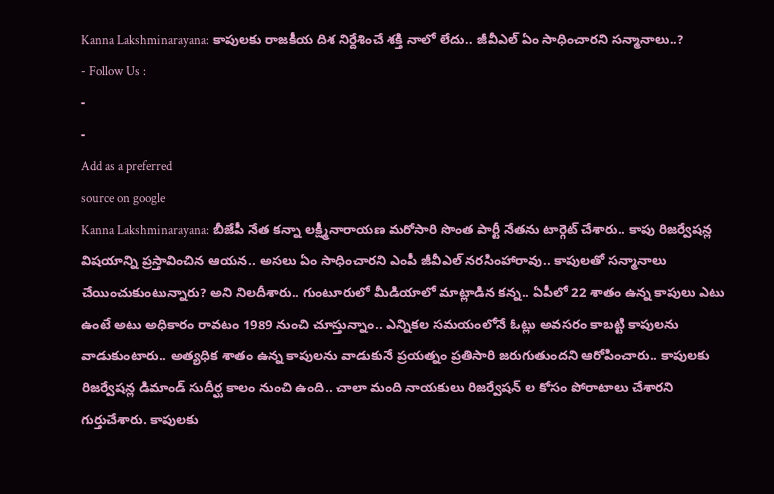Kanna Lakshminarayana: కాపులకు రాజకీయ దిశ నిర్దేశించే శక్తి నాలో లేదు.. జీవీఎల్ ఏం సాధించారని సన్మానాలు..?
- Follow Us :
-
-
Add as a preferred
source on google
Kanna Lakshminarayana: బీజేపీ నేత కన్నా లక్ష్మీనారాయణ మరోసారి సొంత పార్టీ నేతను టార్గెట్ చేశారు.. కాపు రిజర్వేషన్ల విషయాన్ని ప్రస్తావించిన ఆయన.. అసలు ఏం సాధించారని ఎంపీ జీవీఎల్ నరసింహారావు.. కాపులతో సన్మానాలు చేయించుకుంటున్నారు? అని నిలదీశారు.. గుంటూరులో మీడియాలో మాట్లాడిన కన్న.. ఏపీలో 22 శాతం ఉన్న కాపులు ఎటు ఉంటే అటు అధికారం రావటం 1989 నుంచి చూస్తున్నాం.. ఎన్నికల సమయంలోనే ఓట్లు అవసరం కాబట్టి కాపులను వాడుకుంటారు.. అత్యధిక శాతం ఉన్న కాపులను వాడుకునే ప్రయత్నం ప్రతిసారి జరుగుతుందని ఆరోపించారు.. కాపులకు రిజర్వేషన్ల డిమాండ్ సుదీర్ఘ కాలం నుంచి ఉంది.. చాలా మంది నాయకులు రిజర్వేషన్ ల కోసం పోరాటాలు చేశారని గుర్తుచేశారు. కాపులకు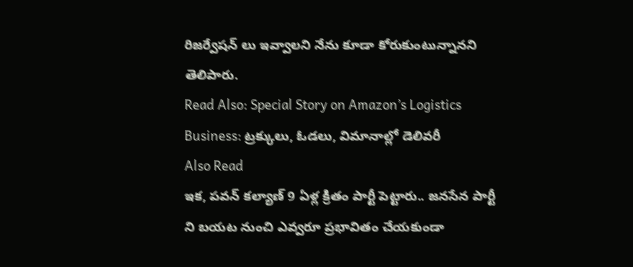రిజర్వేషన్ లు ఇవ్వాలని నేను కూడా కోరుకుంటున్నానని తెలిపారు.
Read Also: Special Story on Amazon’s Logistics Business: ట్రక్కులు, ఓడలు, విమానాల్లో డెలివరీ
Also Read
ఇక, పవన్ కల్యాణ్ 9 ఏళ్ల క్రితం పార్టీ పెట్టారు.. జనసేన పార్టీ ని బయట నుంచి ఎవ్వరూ ప్రభావితం చేయకుండా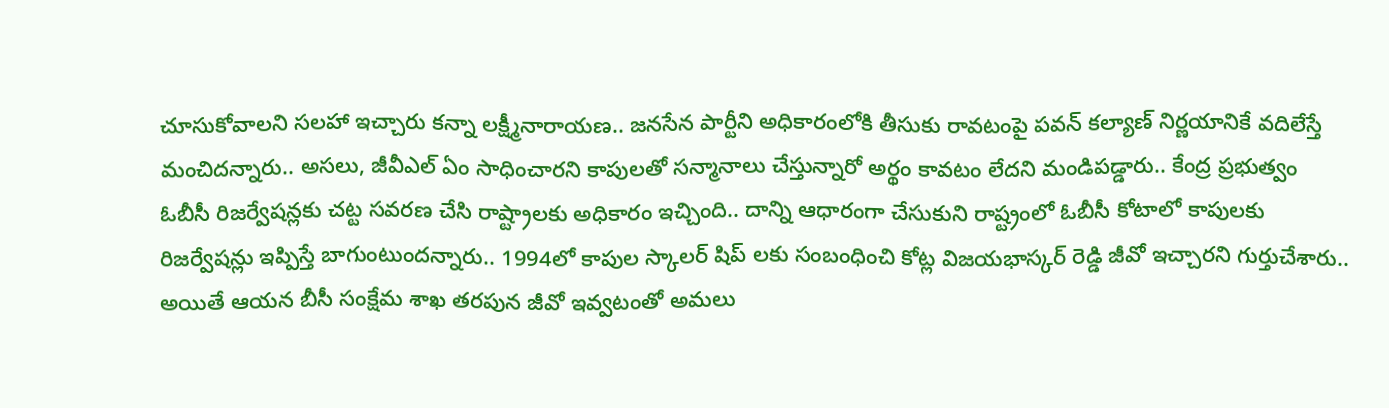చూసుకోవాలని సలహా ఇచ్చారు కన్నా లక్ష్మీనారాయణ.. జనసేన పార్టీని అధికారంలోకి తీసుకు రావటంపై పవన్ కల్యాణ్ నిర్ణయానికే వదిలేస్తే మంచిదన్నారు.. అసలు, జీవీఎల్ ఏం సాధించారని కాపులతో సన్మానాలు చేస్తున్నారో అర్థం కావటం లేదని మండిపడ్డారు.. కేంద్ర ప్రభుత్వం ఓబీసీ రిజర్వేషన్లకు చట్ట సవరణ చేసి రాష్ట్రాలకు అధికారం ఇచ్చింది.. దాన్ని ఆధారంగా చేసుకుని రాష్ట్రంలో ఓబీసీ కోటాలో కాపులకు రిజర్వేషన్లు ఇప్పిస్తే బాగుంటుందన్నారు.. 1994లో కాపుల స్కాలర్ షిప్ లకు సంబంధించి కోట్ల విజయభాస్కర్ రెడ్డి జీవో ఇచ్చారని గుర్తుచేశారు.. అయితే ఆయన బీసీ సంక్షేమ శాఖ తరపున జీవో ఇవ్వటంతో అమలు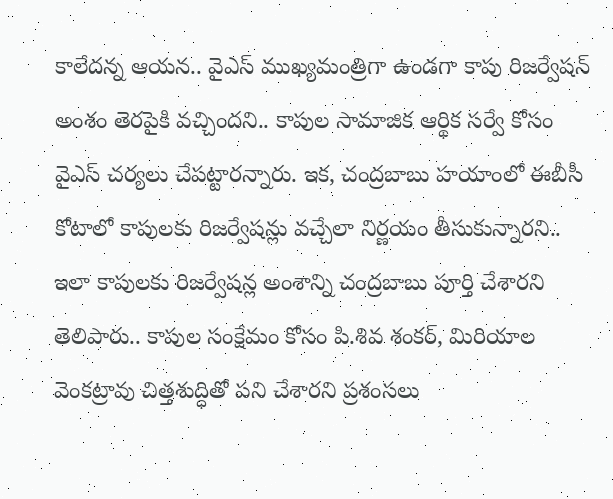కాలేదన్న ఆయన.. వైఎస్ ముఖ్యమంత్రిగా ఉండగా కాపు రిజర్వేషన్ అంశం తెరపైకి వచ్చిందని.. కాపుల సామాజిక ఆర్థిక సర్వే కోసం వైఎస్ చర్యలు చేపట్టారన్నారు. ఇక, చంద్రబాబు హయాంలో ఈబీసీ కోటాలో కాపులకు రిజర్వేషన్లు వచ్చేలా నిర్ణయం తీసుకున్నారని.. ఇలా కాపులకు రిజర్వేషన్ల అంశాన్ని చంద్రబాబు పూర్తి చేశారని తెలిపారు.. కాపుల సంక్షేమం కోసం పి.శివ శంకర్, మిరియాల వెంకట్రావు చిత్తశుద్ధితో పని చేశారని ప్రశంసలు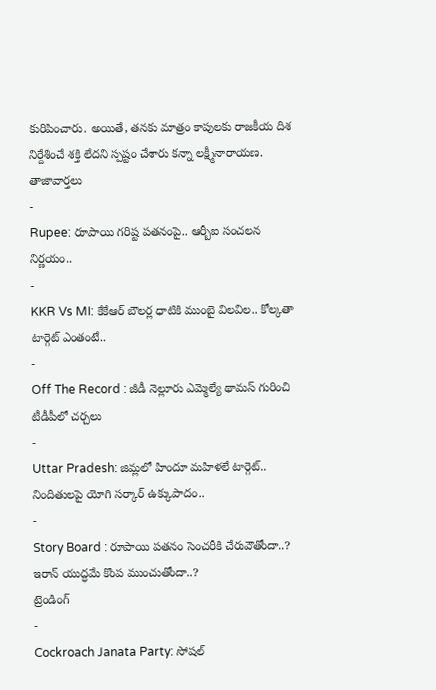కురిపించారు. అయితే, తనకు మాత్రం కాపులకు రాజకీయ దిశ నిర్దేశించే శక్తి లేదని స్పష్టం చేశారు కన్నా లక్ష్మీనారాయణ.
తాజావార్తలు
-
Rupee: రూపాయి గరిష్ట పతనంపై.. ఆర్బీఐ సంచలన నిర్ణయం..
-
KKR Vs MI: కేకేఆర్ బౌలర్ల ధాటికి ముంబై విలవిల.. కోల్కతా టార్గెట్ ఎంతంటే..
-
Off The Record : జీడీ నెల్లూరు ఎమ్మెల్యే థామస్ గురించి టీడీపీలో చర్చలు
-
Uttar Pradesh: జిమ్లలో హిందూ మహిళలే టార్గెట్.. నిందితులపై యోగి సర్కార్ ఉక్కుపాదం..
-
Story Board : రూపాయి పతనం సెంచరీకి చేరువౌతోందా..? ఇరాన్ యుద్ధమే కొంప ముంచుతోందా..?
ట్రెండింగ్
-
Cockroach Janata Party: సోషల్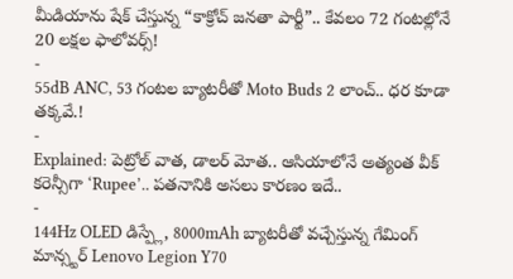మీడియాను షేక్ చేస్తున్న “కాక్రోచ్ జనతా పార్టీ”.. కేవలం 72 గంటల్లోనే 20 లక్షల ఫాలోవర్స్!
-
55dB ANC, 53 గంటల బ్యాటరీతో Moto Buds 2 లాంచ్.. ధర కూడా తక్కవే.!
-
Explained: పెట్రోల్ వాత, డాలర్ మోత.. ఆసియాలోనే అత్యంత వీక్ కరెన్సీగా ‘Rupee’.. పతనానికి అసలు కారణం ఇదే..
-
144Hz OLED డిస్ప్లే, 8000mAh బ్యాటరీతో వచ్చేస్తున్న గేమింగ్ మాన్స్టర్ Lenovo Legion Y70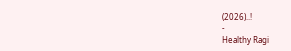(2026)..!
-
Healthy Ragi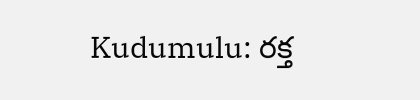Kudumulu: రక్త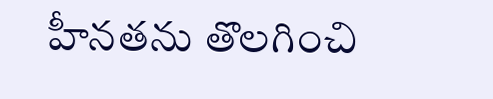హీనతను తొలగించి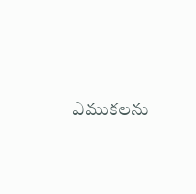ఎముకలను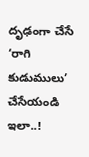దృఢంగా చేసే ‘రాగి కుడుములు’ చేసేయండి ఇలా..!